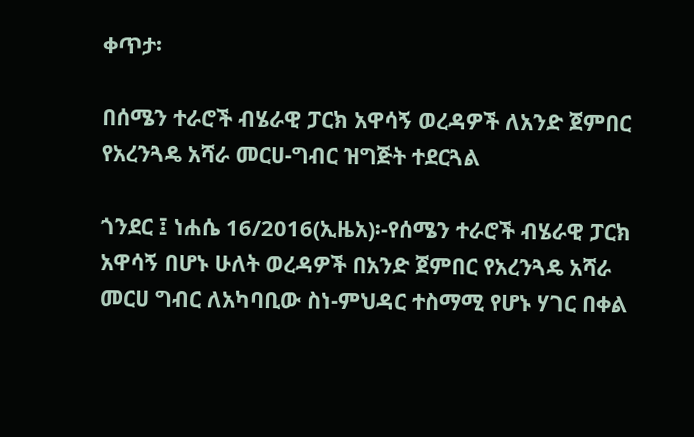ቀጥታ፡

በሰሜን ተራሮች ብሄራዊ ፓርክ አዋሳኝ ወረዳዎች ለአንድ ጀምበር የአረንጓዴ አሻራ መርሀ-ግብር ዝግጅት ተደርጓል

ጎንደር ፤ ነሐሴ 16/2016(ኢዜአ)፡-የሰሜን ተራሮች ብሄራዊ ፓርክ አዋሳኝ በሆኑ ሁለት ወረዳዎች በአንድ ጀምበር የአረንጓዴ አሻራ መርሀ ግብር ለአካባቢው ስነ-ምህዳር ተስማሚ የሆኑ ሃገር በቀል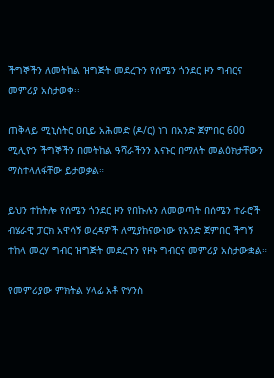ችግኞችን ለመትከል ዝግጅት መደረጉን የሰሜን ጎንደር ዞን ግብርና መምሪያ አስታወቀ፡፡

ጠቅላይ ሚኒስትር ዐቢይ አሕመድ (ዶ/ር) ነገ በአንድ ጀምበር 600 ሚሊዮን ችግኞችን በመትከል ዓሻራችንን እናኑር በማለት መልዕክታቸውን ማስተላለፋቸው ይታወቃል።

ይህን ተከትሎ የሰሜን ጎንደር ዞን የበኩሉን ለመወጣት በሰሜን ተራሮች ብሄራዊ ፓርክ አዋሳኝ ወረዳዎች ለሚያከናውነው የአንድ ጀምበር ችግኝ ተከላ መረሃ ግብር ዝግጅት መደረጉን የዞኑ ግብርና መምሪያ አስታውቋል።

የመምሪያው ምክትል ሃላፊ አቶ ዮሃንስ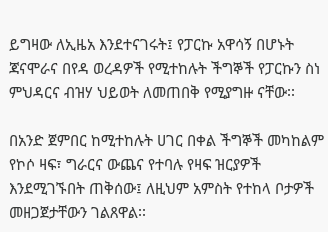ይግዛው ለኢዜአ እንደተናገሩት፤ የፓርኩ አዋሳኝ በሆኑት ጃናሞራና በየዳ ወረዳዎች የሚተከሉት ችግኞች የፓርኩን ስነ ምህዳርና ብዝሃ ህይወት ለመጠበቅ የሚያግዙ ናቸው፡፡

በአንድ ጀምበር ከሚተከሉት ሀገር በቀል ችግኞች መካከልም የኮሶ ዛፍ፣ ግራርና ውጨና የተባሉ የዛፍ ዝርያዎች እንደሚገኙበት ጠቅሰው፤ ለዚህም አምስት የተከላ ቦታዎች መዘጋጀታቸውን ገልጸዋል፡፡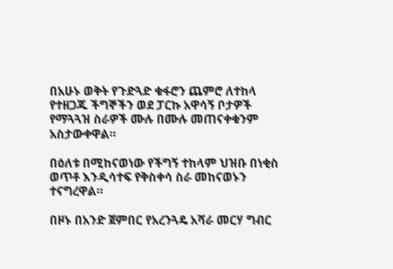በአሁኑ ወቅት የጉድጓድ ቁፋሮን ጨምሮ ለተከላ የተዘጋጁ ችግኞችን ወደ ፓርኩ አዋሳኝ ቦታዎች የማጓጓዝ ስራዎች ሙሉ በሙሉ መጠናቀቁንም አስታውቀዋል።

በዕለቱ በሚከናወነው የችግኝ ተከላም ህዝቡ በነቂስ ወጥቶ እንዲሳተፍ የቅስቀሳ ስራ መከናወኑን ተናግረዋል።

በዞኑ በአንድ ጀምበር የአረንጓዴ አሻራ መርሃ ግብር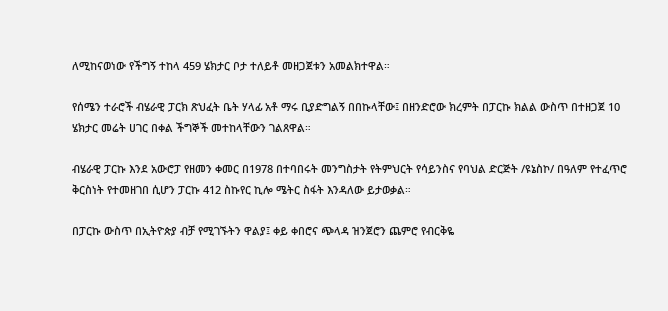ለሚከናወነው የችግኝ ተከላ 459 ሄክታር ቦታ ተለይቶ መዘጋጀቱን አመልክተዋል።

የሰሜን ተራሮች ብሄራዊ ፓርክ ጽህፈት ቤት ሃላፊ አቶ ማሩ ቢያድግልኝ በበኩላቸው፤ በዘንድሮው ክረምት በፓርኩ ክልል ውስጥ በተዘጋጀ 10 ሄክታር መሬት ሀገር በቀል ችግኞች መተከላቸውን ገልጸዋል።

ብሄራዊ ፓርኩ እንደ አውሮፓ የዘመን ቀመር በ1978 በተባበሩት መንግስታት የትምህርት የሳይንስና የባህል ድርጅት /ዩኔስኮ/ በዓለም የተፈጥሮ ቅርስነት የተመዘገበ ሲሆን ፓርኩ 412 ስኩየር ኪሎ ሜትር ስፋት እንዳለው ይታወቃል።

በፓርኩ ውስጥ በኢትዮጵያ ብቻ የሚገኙትን ዋልያ፤ ቀይ ቀበሮና ጭላዳ ዝንጀሮን ጨምሮ የብርቅዬ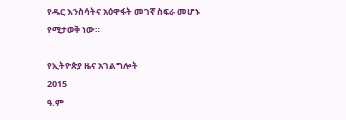የዱር እንስሳትና አዕዋፋት መገኛ ስፍራ መሆኑ የሚታወቅ ነው።

የኢትዮጵያ ዜና አገልግሎት
2015
ዓ.ም